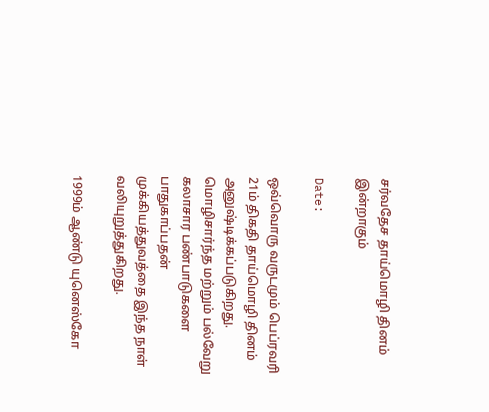சர்வதேச தாய்மொழி தினம் இன்றாகும்

Date:

ஒவ்வொரு வருடமும் பெப்ரவரி 21ம் திகதி தாய்மொழி தினம் அனுஷ்டிக்கப்படுகிறது. மொழிசார்ந்த மற்றும் பல்வேறு கலாசார பண்பாடுகளை பாதுகாப்பதன் முக்கியத்துவத்தை இந்த நாள் வலியுறுத்துகிறது.

1999ம் ஆண்டு யுனெஸ்கோ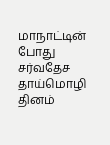மாநாட்டின் போது சர்வதேச தாய்மொழி தினம்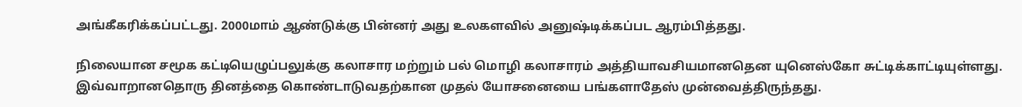அங்கீகரிக்கப்பட்டது. 2000மாம் ஆண்டுக்கு பின்னர் அது உலகளவில் அனுஷ்டிக்கப்பட ஆரம்பித்தது.

நிலையான சமூக கட்டியெழுப்பலுக்கு கலாசார மற்றும் பல் மொழி கலாசாரம் அத்தியாவசியமானதென யுனெஸ்கோ சுட்டிக்காட்டியுள்ளது. இவ்வாறானதொரு தினத்தை கொண்டாடுவதற்கான முதல் யோசனையை பங்களாதேஸ் முன்வைத்திருந்தது.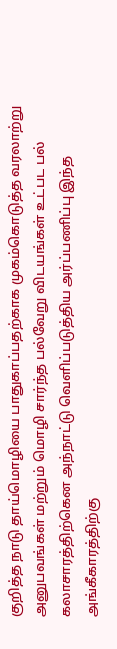குறித்த நாடு தாய்மொழியை பாதுகாப்பதற்காக முகம்கொடுத்த வரலாற்று அனுபவங்கள் மற்றும் மொழி சார்ந்த பல்வேறு விடயங்கள் உட்பட பல் கலாசாரத்திற்கென அந்நாட்டு வெளிப்படுத்திய அர்ப்பணிப்பு இந்த அங்கீகாரத்திற்கு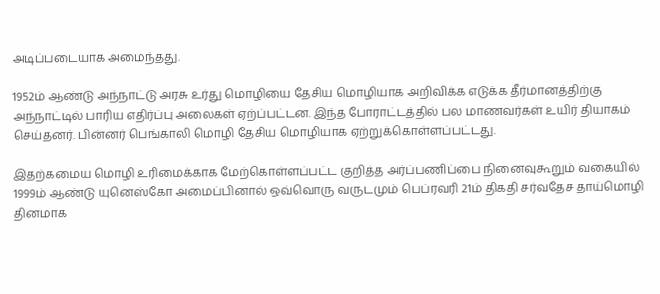அடிப்படையாக அமைந்தது.

1952ம் ஆண்டு அந்நாட்டு அரசு உர்து மொழியை தேசிய மொழியாக அறிவிக்க எடுக்க தீர்மானத்திற்கு அந்நாட்டில் பாரிய எதிர்ப்பு அலைகள் ஏற்ப்பட்டன. இந்த போராட்டத்தில் பல மாணவர்கள் உயிர் தியாகம் செய்தனர். பின்னர் பெங்காலி மொழி தேசிய மொழியாக ஏற்றுக்கொள்ளப்பட்டது.

இதற்கமைய மொழி உரிமைக்காக மேற்கொள்ளப்பட்ட குறித்த அர்ப்பணிப்பை நினைவுகூறும் வகையில் 1999ம் ஆண்டு யுனெஸ்கோ அமைப்பினால் ஒவ்வொரு வருடமும் பெப்ரவரி 21ம் திகதி சர்வதேச தாய்மொழி தினமாக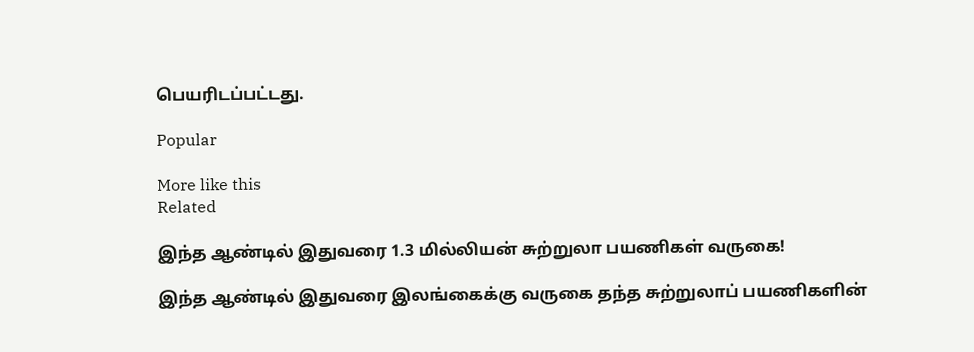பெயரிடப்பட்டது.

Popular

More like this
Related

இந்த ஆண்டில் இதுவரை 1.3 மில்லியன் சுற்றுலா பயணிகள் வருகை!

இந்த ஆண்டில் இதுவரை இலங்கைக்கு வருகை தந்த சுற்றுலாப் பயணிகளின்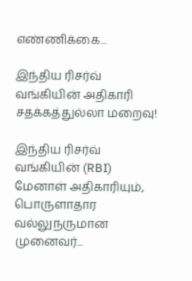எண்ணிக்கை...

இந்திய ரிசர்வ் வங்கியின் அதிகாரி சதக்கத்துல்லா மறைவு!

இந்திய ரிசர்வ் வங்கியின் (RBI) மேனாள் அதிகாரியும், பொருளாதார வல்லுநருமான முனைவர்...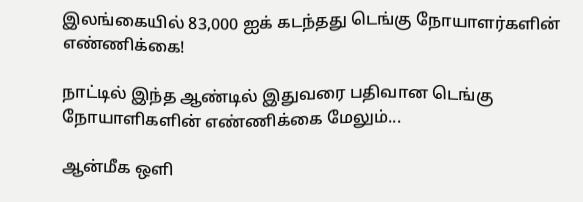இலங்கையில் 83,000 ஐக் கடந்தது டெங்கு நோயாளர்களின் எண்ணிக்கை!

நாட்டில் இந்த ஆண்டில் இதுவரை பதிவான டெங்கு நோயாளிகளின் எண்ணிக்கை மேலும்...

ஆன்மீக ஒளி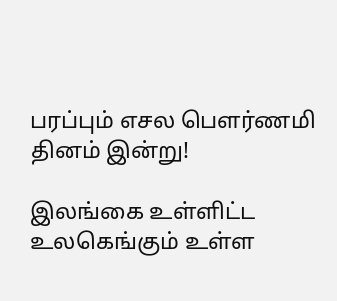பரப்பும் எசல பௌர்ணமி தினம் இன்று!

இலங்கை உள்ளிட்ட உலகெங்கும் உள்ள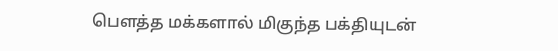பௌத்த மக்களால் மிகுந்த பக்தியுடன்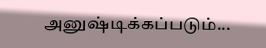அனுஷ்டிக்கப்படும்...